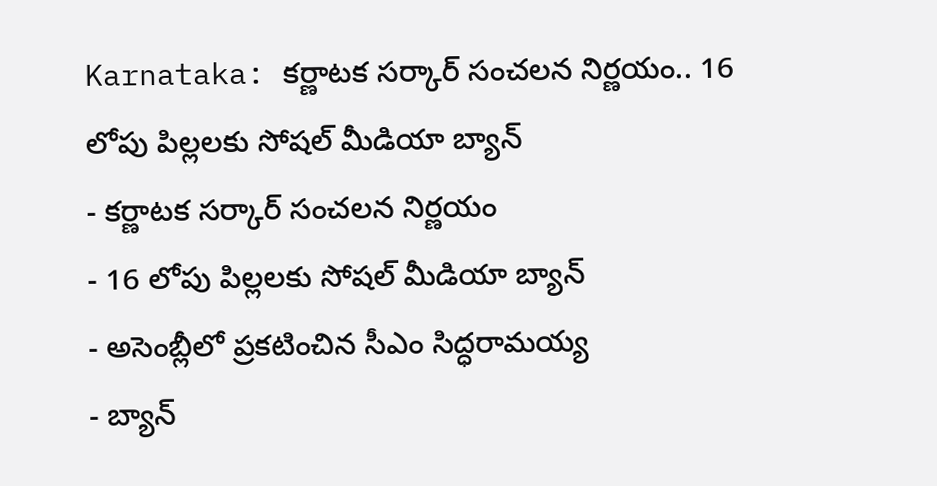Karnataka: కర్ణాటక సర్కార్ సంచలన నిర్ణయం.. 16 లోపు పిల్లలకు సోషల్ మీడియా బ్యాన్
- కర్ణాటక సర్కార్ సంచలన నిర్ణయం
- 16 లోపు పిల్లలకు సోషల్ మీడియా బ్యాన్
- అసెంబ్లీలో ప్రకటించిన సీఎం సిద్ధరామయ్య
- బ్యాన్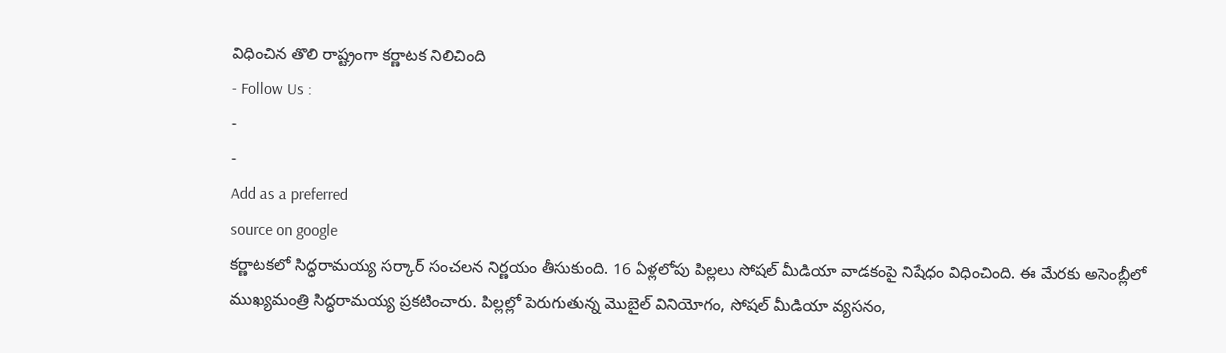విధించిన తొలి రాష్ట్రంగా కర్ణాటక నిలిచింది
- Follow Us :
-
-
Add as a preferred
source on google
కర్ణాటకలో సిద్ధరామయ్య సర్కార్ సంచలన నిర్ణయం తీసుకుంది. 16 ఏళ్లలోపు పిల్లలు సోషల్ మీడియా వాడకంపై నిషేధం విధించింది. ఈ మేరకు అసెంబ్లీలో ముఖ్యమంత్రి సిద్ధరామయ్య ప్రకటించారు. పిల్లల్లో పెరుగుతున్న మొబైల్ వినియోగం, సోషల్ మీడియా వ్యసనం,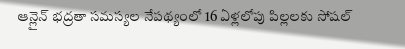ఆన్లైన్ భద్రతా సమస్యల నేపథ్యంలో 16 ఏళ్లలోపు పిల్లలకు సోషల్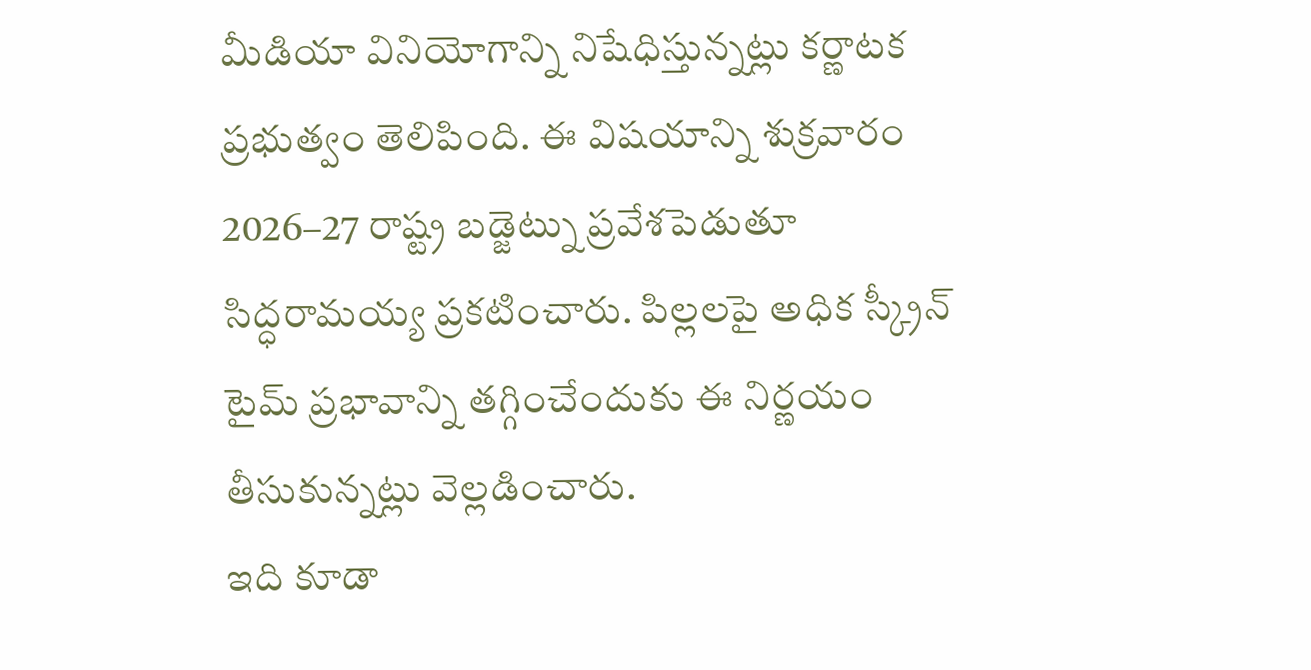మీడియా వినియోగాన్ని నిషేధిస్తున్నట్లు కర్ణాటక ప్రభుత్వం తెలిపింది. ఈ విషయాన్ని శుక్రవారం 2026–27 రాష్ట్ర బడ్జెట్ను ప్రవేశపెడుతూ సిద్ధరామయ్య ప్రకటించారు. పిల్లలపై అధిక స్క్రీన్ టైమ్ ప్రభావాన్ని తగ్గించేందుకు ఈ నిర్ణయం తీసుకున్నట్లు వెల్లడించారు.
ఇది కూడా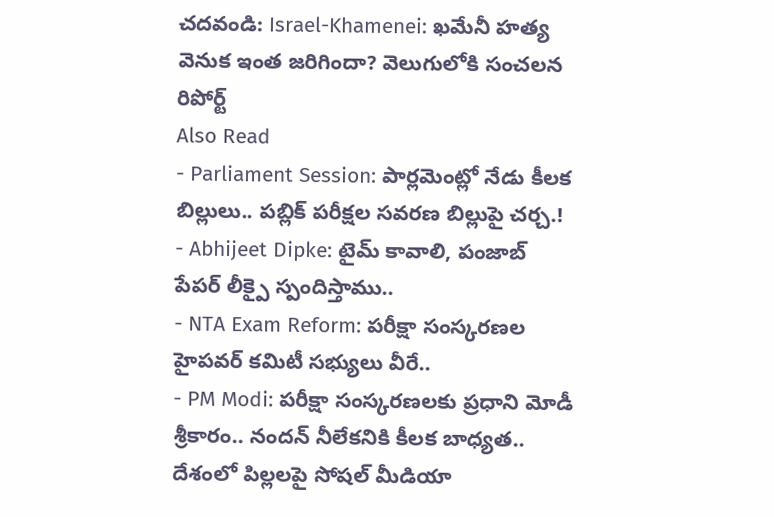చదవండి: Israel-Khamenei: ఖమేనీ హత్య వెనుక ఇంత జరిగిందా? వెలుగులోకి సంచలన రిపోర్ట్
Also Read
- Parliament Session: పార్లమెంట్లో నేడు కీలక బిల్లులు.. పబ్లిక్ పరీక్షల సవరణ బిల్లుపై చర్చ.!
- Abhijeet Dipke: టైమ్ కావాలి, పంజాబ్ పేపర్ లీక్పై స్పందిస్తాము..
- NTA Exam Reform: పరీక్షా సంస్కరణల హైపవర్ కమిటీ సభ్యులు వీరే..
- PM Modi: పరీక్షా సంస్కరణలకు ప్రధాని మోడీ శ్రీకారం.. నందన్ నీలేకనికి కీలక బాధ్యత..
దేశంలో పిల్లలపై సోషల్ మీడియా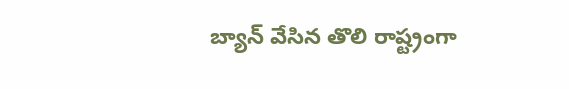బ్యాన్ వేసిన తొలి రాష్ట్రంగా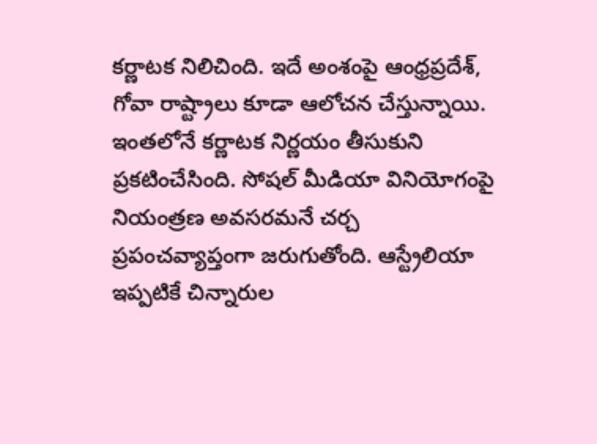కర్ణాటక నిలిచింది. ఇదే అంశంపై ఆంధ్రప్రదేశ్, గోవా రాష్ట్రాలు కూడా ఆలోచన చేస్తున్నాయి. ఇంతలోనే కర్ణాటక నిర్ణయం తీసుకుని ప్రకటించేసింది. సోషల్ మీడియా వినియోగంపై నియంత్రణ అవసరమనే చర్చ ప్రపంచవ్యాప్తంగా జరుగుతోంది. ఆస్ట్రేలియా ఇప్పటికే చిన్నారుల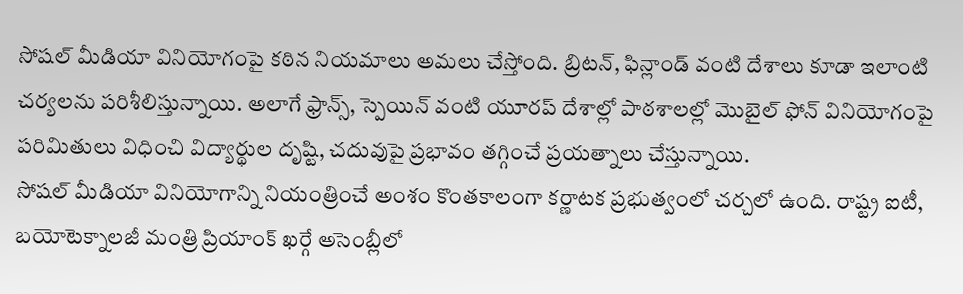సోషల్ మీడియా వినియోగంపై కఠిన నియమాలు అమలు చేస్తోంది. బ్రిటన్, ఫిన్లాండ్ వంటి దేశాలు కూడా ఇలాంటి చర్యలను పరిశీలిస్తున్నాయి. అలాగే ఫ్రాన్స్, స్పెయిన్ వంటి యూరప్ దేశాల్లో పాఠశాలల్లో మొబైల్ ఫోన్ వినియోగంపై పరిమితులు విధించి విద్యార్థుల దృష్టి, చదువుపై ప్రభావం తగ్గించే ప్రయత్నాలు చేస్తున్నాయి.
సోషల్ మీడియా వినియోగాన్ని నియంత్రించే అంశం కొంతకాలంగా కర్ణాటక ప్రభుత్వంలో చర్చలో ఉంది. రాష్ట్ర ఐటీ, బయోటెక్నాలజీ మంత్రి ప్రియాంక్ ఖర్గే అసెంబ్లీలో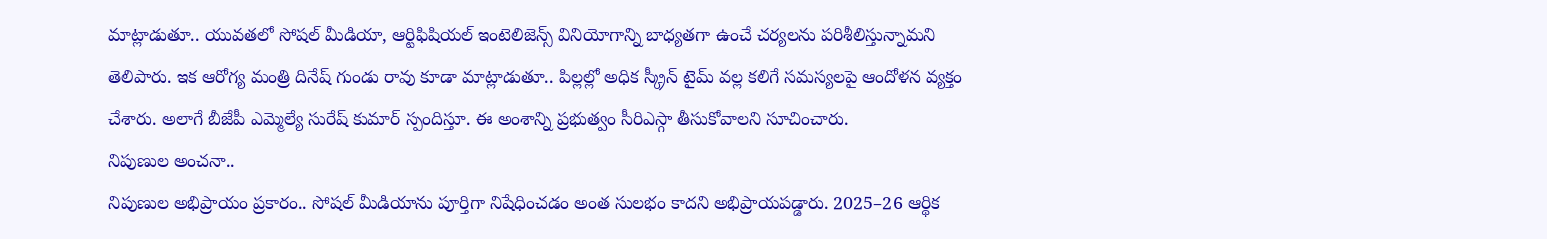మాట్లాడుతూ.. యువతలో సోషల్ మీడియా, ఆర్టిఫిషియల్ ఇంటెలిజెన్స్ వినియోగాన్ని బాధ్యతగా ఉంచే చర్యలను పరిశీలిస్తున్నామని తెలిపారు. ఇక ఆరోగ్య మంత్రి దినేష్ గుండు రావు కూడా మాట్లాడుతూ.. పిల్లల్లో అధిక స్క్రీన్ టైమ్ వల్ల కలిగే సమస్యలపై ఆందోళన వ్యక్తం చేశారు. అలాగే బీజేపీ ఎమ్మెల్యే సురేష్ కుమార్ స్పందిస్తూ. ఈ అంశాన్ని ప్రభుత్వం సీరిఎస్గా తీసుకోవాలని సూచించారు.
నిపుణుల అంచనా..
నిపుణుల అభిప్రాయం ప్రకారం.. సోషల్ మీడియాను పూర్తిగా నిషేధించడం అంత సులభం కాదని అభిప్రాయపడ్డారు. 2025–26 ఆర్థిక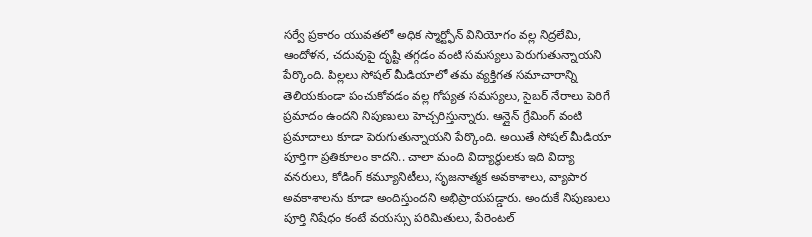సర్వే ప్రకారం యువతలో అధిక స్మార్ట్ఫోన్ వినియోగం వల్ల నిద్రలేమి, ఆందోళన, చదువుపై దృష్టి తగ్గడం వంటి సమస్యలు పెరుగుతున్నాయని పేర్కొంది. పిల్లలు సోషల్ మీడియాలో తమ వ్యక్తిగత సమాచారాన్ని తెలియకుండా పంచుకోవడం వల్ల గోప్యత సమస్యలు, సైబర్ నేరాలు పెరిగే ప్రమాదం ఉందని నిపుణులు హెచ్చరిస్తున్నారు. ఆన్లైన్ గ్రేమింగ్ వంటి ప్రమాదాలు కూడా పెరుగుతున్నాయని పేర్కొంది. అయితే సోషల్ మీడియా పూర్తిగా ప్రతికూలం కాదని.. చాలా మంది విద్యార్థులకు ఇది విద్యా వనరులు, కోడింగ్ కమ్యూనిటీలు, సృజనాత్మక అవకాశాలు, వ్యాపార అవకాశాలను కూడా అందిస్తుందని అభిప్రాయపడ్డారు. అందుకే నిపుణులు పూర్తి నిషేధం కంటే వయస్సు పరిమితులు, పేరెంటల్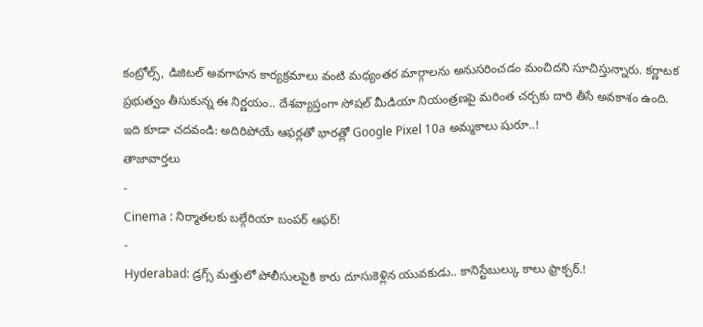కంట్రోల్స్, డిజిటల్ అవగాహన కార్యక్రమాలు వంటి మధ్యంతర మార్గాలను అనుసరించడం మంచిదని సూచిస్తున్నారు. కర్ణాటక ప్రభుత్వం తీసుకున్న ఈ నిర్ణయం.. దేశవ్యాప్తంగా సోషల్ మీడియా నియంత్రణపై మరింత చర్చకు దారి తీసే అవకాశం ఉంది.
ఇది కూడా చదవండి: అదిరిపోయే ఆఫర్లతో భారత్లో Google Pixel 10a అమ్మకాలు షురూ..!
తాజావార్తలు
-
Cinema : నిర్మాతలకు బల్గేరియా బంపర్ ఆఫర్!
-
Hyderabad: డ్రగ్స్ మత్తులో పోలీసులపైకి కారు దూసుకెళ్లిన యువకుడు.. కానిస్టేబుల్కు కాలు ఫ్రాక్చర్.!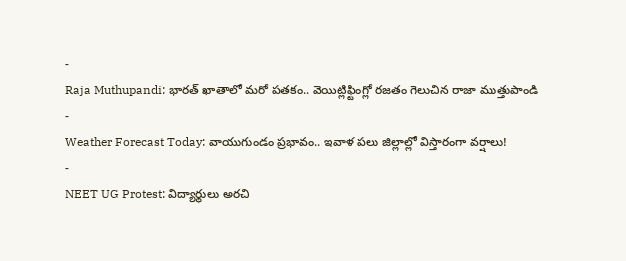-
Raja Muthupandi: భారత్ ఖాతాలో మరో పతకం.. వెయిట్లిఫ్టింగ్లో రజతం గెలుచిన రాజా ముత్తుపాండి
-
Weather Forecast Today: వాయుగుండం ప్రభావం.. ఇవాళ పలు జిల్లాల్లో విస్తారంగా వర్షాలు!
-
NEET UG Protest: విద్యార్థులు అరచి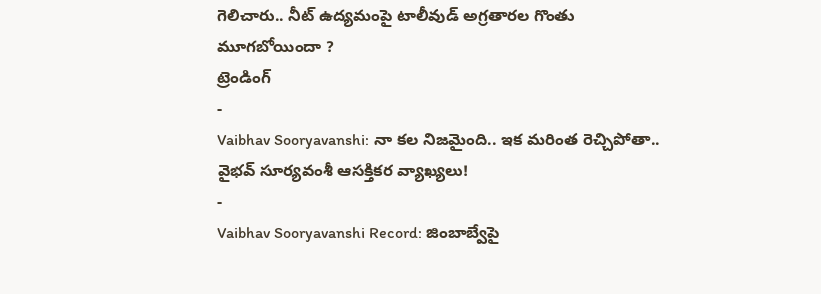గెలిచారు.. నీట్ ఉద్యమంపై టాలీవుడ్ అగ్రతారల గొంతు మూగబోయిందా ?
ట్రెండింగ్
-
Vaibhav Sooryavanshi: నా కల నిజమైంది.. ఇక మరింత రెచ్చిపోతా.. వైభవ్ సూర్యవంశీ ఆసక్తికర వ్యాఖ్యలు!
-
Vaibhav Sooryavanshi Record: జింబాబ్వేపై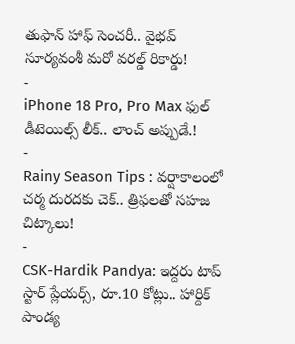తుఫాన్ హాఫ్ సెంచరీ.. వైభవ్ సూర్యవంశీ మరో వరల్డ్ రికార్డు!
-
iPhone 18 Pro, Pro Max ఫుల్ డీటెయిల్స్ లీక్.. లాంచ్ అప్పుడే.!
-
Rainy Season Tips : వర్షాకాలంలో చర్మ దురదకు చెక్.. త్రిఫలతో సహజ చిట్కాలు!
-
CSK-Hardik Pandya: ఇద్దరు టాప్ స్టార్ ప్లేయర్స్, రూ.10 కోట్లు.. హార్దిక్ పాండ్య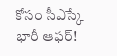కోసం సీఎస్కే భారీ ఆఫర్!